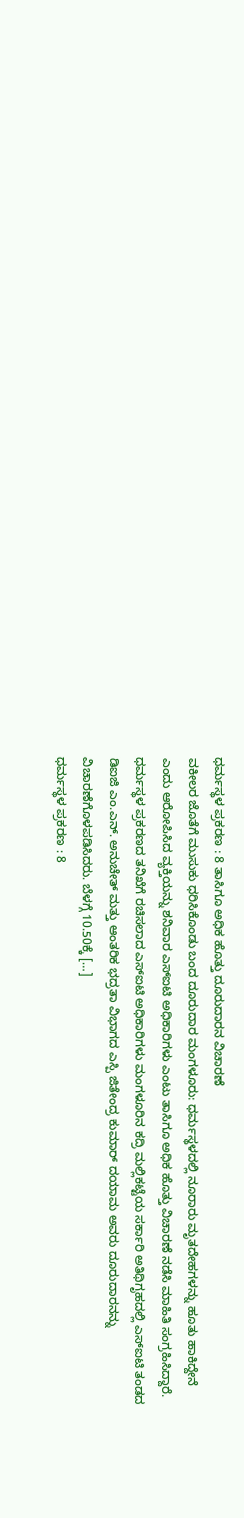ಧರ್ಮಸ್ಥಳ ಪ್ರಕರಣ : 8 ತಾಸಿಗೂ ಅಧಿಕ ಹೊತ್ತು ದೂರುದಾರನ ವಿಚಾರಣೆ
ವಕೀಲರ ಜೊತೆಗೆ ಮುಸುಕು ಧರಿಸಿಕೊಂಡು ಬಂದ ದೂರುದಾರ ಮಂಗಳೂರು: ಧರ್ಮಸ್ಥಳದಲ್ಲಿ ನೂರಾರು ಮೃತದೇಹಗಳನ್ನು ಹೂತು ಹಾಕಿದ್ದೇನೆ ಎಂದು ಆರೋಪಿಸಿದ ವ್ಯಕ್ತಿಯನ್ನು ಶನಿವಾರ ಎಸ್ಐಟಿ ಅಧಿಕಾರಿಗಳು ಎಂಟು ತಾಸಿಗೂ ಅಧಿಕ ಹೊತ್ತು ವಿಚಾರಣೆ ನಡೆಸಿ ಮಾಹಿತಿ ಸಂಗ್ರಹಿಸಿದ್ದಾರೆ. ಧರ್ಮಸ್ಥಳ ಪ್ರಕರಣದ ತನಿಖೆಗೆ ರಚಿಸಲಾದ ಎಸ್ಐಟಿ ಅಧಿಕಾರಿಗಳು ಮಂಗಳೂರಿನ ಕದ್ರಿ ಮಲ್ಲಿಕಟ್ಟೆಯ ಸರ್ಕಾರಿ ಅತಿಥಿಗೃಹದಲ್ಲಿ ಎಸ್ಐಟಿ ತಂಡದ ಡಿಐಜಿ ಎಂ.ಎನ್. ಅನುಚೇತ್ ಮತ್ತು ಆಂತರಿಕ ಭದ್ರತಾ ವಿಭಾಗದ ಎಸ್ಪಿ ಜಿತೇಂದ್ರ ಕುಮಾರ್ ದಯಾಮ ಅವರು ದೂರುದಾರನನ್ನು ವಿಚಾರಣೆಗೊಳಪಡಿಸಿದರು. ಬೆಳಗ್ಗೆ 10.50ಕ್ಕೆ […]
ಧರ್ಮಸ್ಥಳ ಪ್ರಕರಣ : 8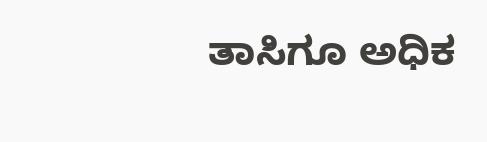ತಾಸಿಗೂ ಅಧಿಕ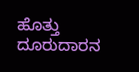ಹೊತ್ತು ದೂರುದಾರನ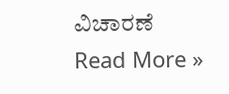ವಿಚಾರಣೆ Read More »